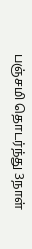பஞ்சமி தொடர்ந்து 3நாள்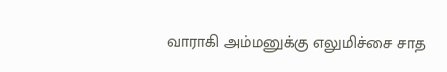வாராகி அம்மனுக்கு எலுமிச்சை சாத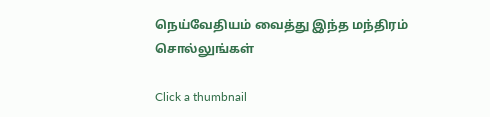நெய்வேதியம் வைத்து இந்த மந்திரம் சொல்லுங்கள்

Click a thumbnail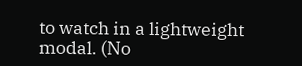to watch in a lightweight modal. (No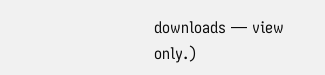downloads — view only.)